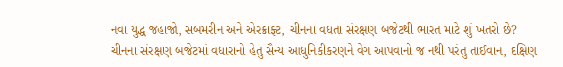નવા યુદ્ધ જહાજો, સબમરીન અને એરક્રાફ્ટ, ચીનના વધતા સંરક્ષણ બજેટથી ભારત માટે શું ખતરો છે?
ચીનના સંરક્ષણ બજેટમાં વધારાનો હેતુ સૈન્ય આધુનિકીકરણને વેગ આપવાનો જ નથી પરંતુ તાઈવાન, દક્ષિણ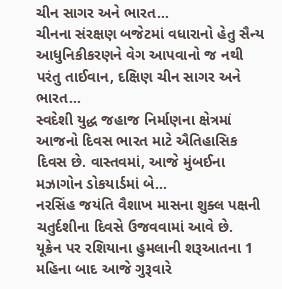ચીન સાગર અને ભારત…
ચીનના સંરક્ષણ બજેટમાં વધારાનો હેતુ સૈન્ય આધુનિકીકરણને વેગ આપવાનો જ નથી પરંતુ તાઈવાન, દક્ષિણ ચીન સાગર અને ભારત…
સ્વદેશી યુદ્ધ જહાજ નિર્માણના ક્ષેત્રમાં આજનો દિવસ ભારત માટે ઐતિહાસિક દિવસ છે. વાસ્તવમાં, આજે મુંબઈના મઝાગોન ડોકયાર્ડમાં બે…
નરસિંહ જયંતિ વૈશાખ માસના શુક્લ પક્ષની ચતુર્દશીના દિવસે ઉજવવામાં આવે છે.
યૂક્રેન પર રશિયાના હુમલાની શરૂઆતના 1 મહિના બાદ આજે ગુરૂવારે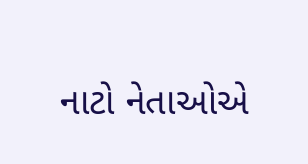નાટો નેતાઓએ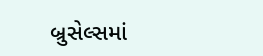બ્રુસેલ્સમાં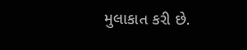મુલાકાત કરી છે.